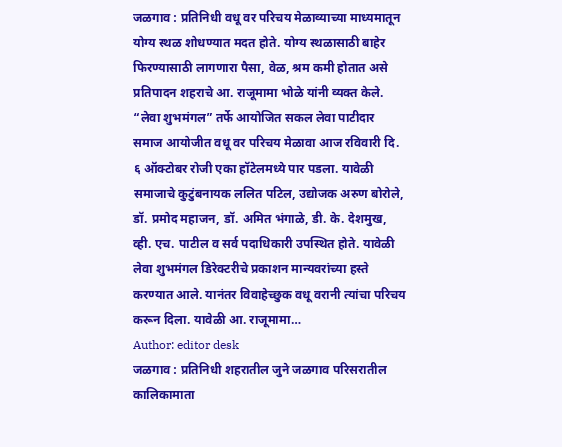जळगाव : प्रतिनिधी वधू वर परिचय मेळाव्याच्या माध्यमातून योग्य स्थळ शोधण्यात मदत होते. योग्य स्थळासाठी बाहेर फिरण्यासाठी लागणारा पैसा, वेळ, श्रम कमी होतात असे प्रतिपादन शहराचे आ. राजूमामा भोळे यांनी व्यक्त केले. “लेवा शुभमंगल” तर्फे आयोजित सकल लेवा पाटीदार समाज आयोजीत वधू वर परिचय मेळावा आज रविवारी दि. ६ ऑक्टोबर रोजी एका हॉटेलमध्ये पार पडला. यावेळी समाजाचे कुटुंबनायक ललित पटिल, उद्योजक अरुण बोरोले, डॉ. प्रमोद महाजन, डॉ. अमित भंगाळे, डी. के. देशमुख, व्ही. एच. पाटील व सर्व पदाधिकारी उपस्थित होते. यावेळी लेवा शुभमंगल डिरेक्टरीचे प्रकाशन मान्यवरांच्या हस्ते करण्यात आले. यानंतर विवाहेच्छुक वधू वरानी त्यांचा परिचय करून दिला. यावेळी आ. राजूमामा…
Author: editor desk
जळगाव : प्रतिनिधी शहरातील जुने जळगाव परिसरातील कालिकामाता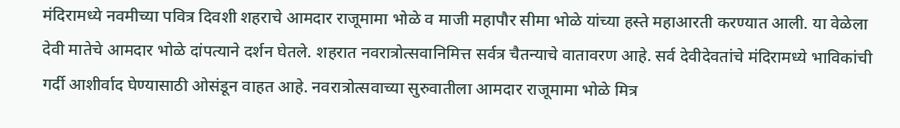मंदिरामध्ये नवमीच्या पवित्र दिवशी शहराचे आमदार राजूमामा भोळे व माजी महापौर सीमा भोळे यांच्या हस्ते महाआरती करण्यात आली. या वेळेला देवी मातेचे आमदार भोळे दांपत्याने दर्शन घेतले. शहरात नवरात्रोत्सवानिमित्त सर्वत्र चैतन्याचे वातावरण आहे. सर्व देवीदेवतांचे मंदिरामध्ये भाविकांची गर्दी आशीर्वाद घेण्यासाठी ओसंडून वाहत आहे. नवरात्रोत्सवाच्या सुरुवातीला आमदार राजूमामा भोळे मित्र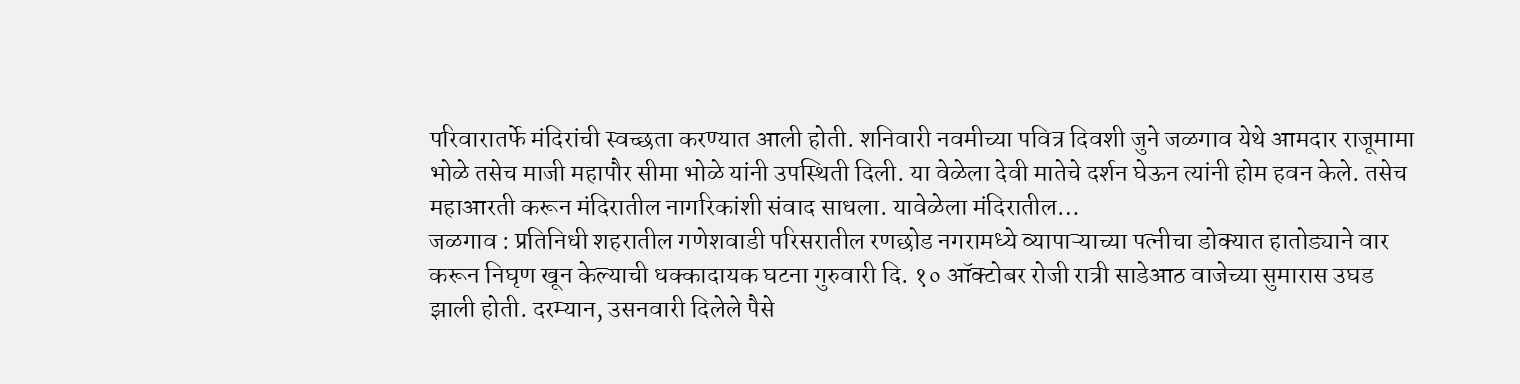परिवारातर्फे मंदिरांची स्वच्छता करण्यात आली होती. शनिवारी नवमीच्या पवित्र दिवशी जुने जळगाव येथे आमदार राजूमामा भोळे तसेच माजी महापौर सीमा भोळे यांनी उपस्थिती दिली. या वेळेला देवी मातेचे दर्शन घेऊन त्यांनी होम हवन केले. तसेच महाआरती करून मंदिरातील नागरिकांशी संवाद साधला. यावेळेला मंदिरातील…
जळगाव : प्रतिनिधी शहरातील गणेशवाडी परिसरातील रणछोड नगरामध्ये व्यापाऱ्याच्या पत्नीचा डोक्यात हातोड्याने वार करून निघृण खून केल्याची धक्कादायक घटना गुरुवारी दि. १० ऑक्टोबर रोजी रात्री साडेआठ वाजेच्या सुमारास उघड झाली होती. दरम्यान, उसनवारी दिलेले पैसे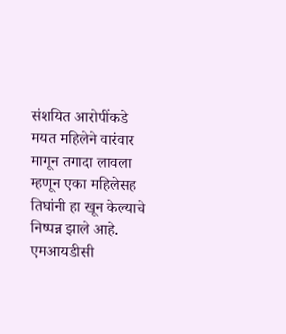संशयित आरोपींकडे मयत महिलेने वारंवार मागून तगादा लावला म्हणून एका महिलेसह तिघांनी हा खून केल्याचे निष्पन्न झाले आहे. एमआयडीसी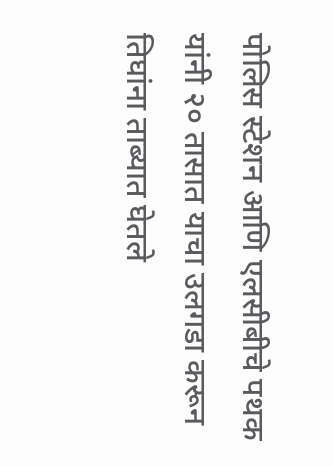पोलिस स्टेशन आणि एलसीबीचे पथक यांनी २० तासात याचा उलगडा करून तिघांना ताब्यात घेतले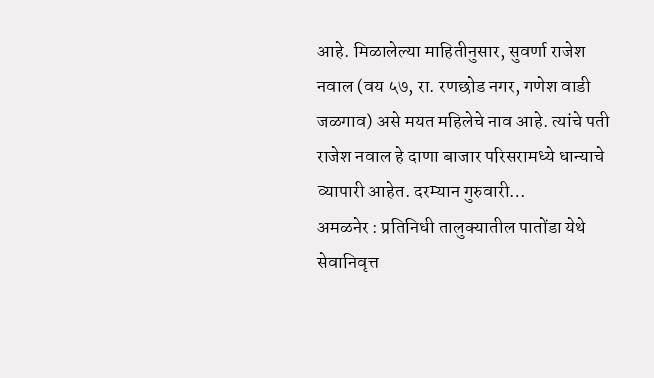आहे. मिळालेल्या माहितीनुसार, सुवर्णा राजेश नवाल (वय ५७, रा. रणछोड नगर, गणेश वाडी जळगाव) असे मयत महिलेचे नाव आहे. त्यांचे पती राजेश नवाल हे दाणा बाजार परिसरामध्ये धान्याचे व्यापारी आहेत. दरम्यान गुरुवारी…
अमळनेर : प्रतिनिधी तालुक्यातील पातोंडा येथे सेवानिवृत्त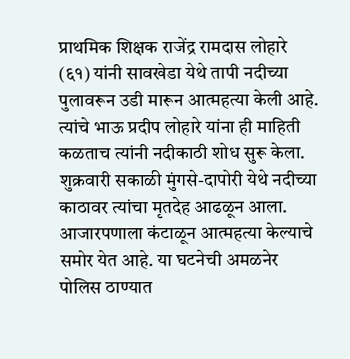प्राथमिक शिक्षक राजेंद्र रामदास लोहारे (६१) यांनी सावखेडा येथे तापी नदीच्या पुलावरून उडी मारून आत्महत्या केली आहे. त्यांचे भाऊ प्रदीप लोहारे यांना ही माहिती कळताच त्यांनी नदीकाठी शोध सुरू केला. शुक्रवारी सकाळी मुंगसे-दापोरी येथे नदीच्या काठावर त्यांचा मृतदेह आढळून आला. आजारपणाला कंटाळून आत्महत्या केल्याचे समोर येत आहे. या घटनेची अमळनेर पोलिस ठाण्यात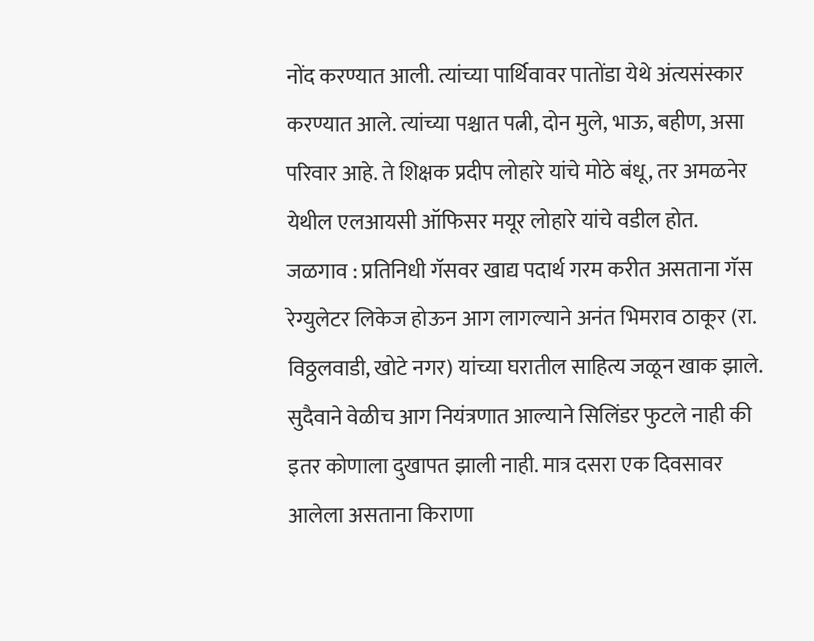नोंद करण्यात आली. त्यांच्या पार्थिवावर पातोंडा येथे अंत्यसंस्कार करण्यात आले. त्यांच्या पश्चात पत्नी, दोन मुले, भाऊ, बहीण, असा परिवार आहे. ते शिक्षक प्रदीप लोहारे यांचे मोठे बंधू, तर अमळनेर येथील एलआयसी ऑफिसर मयूर लोहारे यांचे वडील होत.
जळगाव : प्रतिनिधी गॅसवर खाद्य पदार्थ गरम करीत असताना गॅस रेग्युलेटर लिकेज होऊन आग लागल्याने अनंत भिमराव ठाकूर (रा. विठ्ठलवाडी, खोटे नगर) यांच्या घरातील साहित्य जळून खाक झाले. सुदैवाने वेळीच आग नियंत्रणात आल्याने सिलिंडर फुटले नाही की इतर कोणाला दुखापत झाली नाही. मात्र दसरा एक दिवसावर आलेला असताना किराणा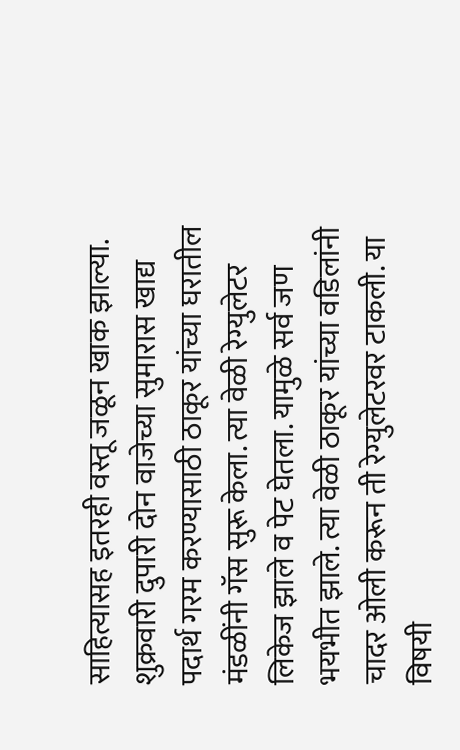साहित्यासह इतरही वस्तू जळून खाक झाल्या. शुक्रवारी दुपारी दोन वाजेच्या सुमारास खाद्य पदार्थ गरम करण्यासाठी ठाकूर यांच्या घरातील मंडळींनी गॅस सुरू केला. त्या वेळी रेग्युलेटर लिकेज झाले व पेट घेतला. यामुळे सर्व जण भयभीत झाले. त्या वेळी ठाकूर यांच्या वडिलांनी चादर ओली करून ती रेग्युलेटरवर टाकली. या विषयी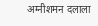अग्नीशमन दलाला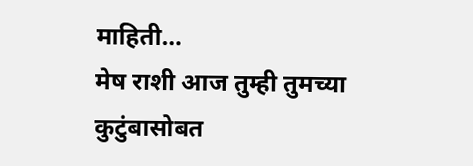माहिती…
मेष राशी आज तुम्ही तुमच्या कुटुंबासोबत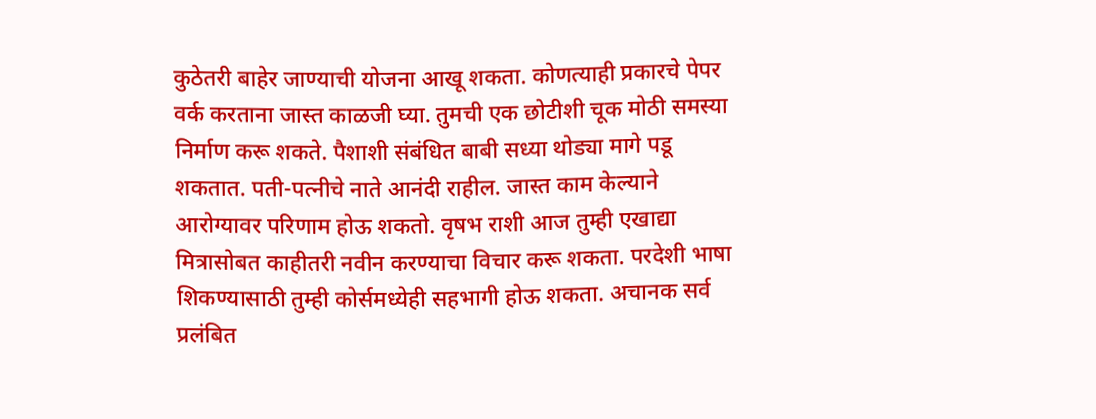कुठेतरी बाहेर जाण्याची योजना आखू शकता. कोणत्याही प्रकारचे पेपर वर्क करताना जास्त काळजी घ्या. तुमची एक छोटीशी चूक मोठी समस्या निर्माण करू शकते. पैशाशी संबंधित बाबी सध्या थोड्या मागे पडू शकतात. पती-पत्नीचे नाते आनंदी राहील. जास्त काम केल्याने आरोग्यावर परिणाम होऊ शकतो. वृषभ राशी आज तुम्ही एखाद्या मित्रासोबत काहीतरी नवीन करण्याचा विचार करू शकता. परदेशी भाषा शिकण्यासाठी तुम्ही कोर्समध्येही सहभागी होऊ शकता. अचानक सर्व प्रलंबित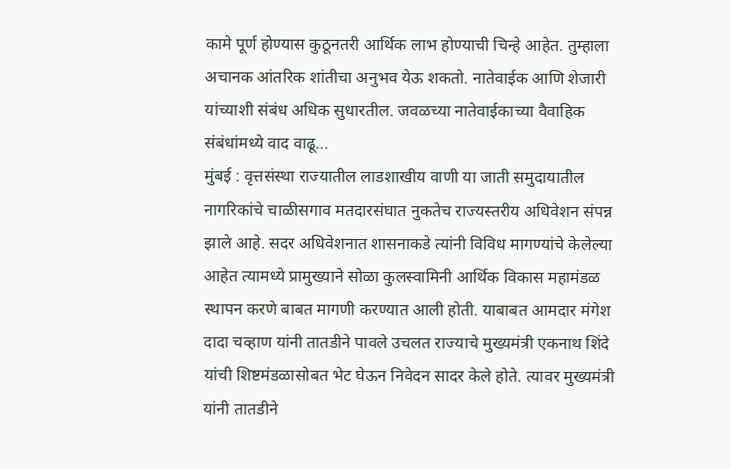कामे पूर्ण होण्यास कुठूनतरी आर्थिक लाभ होण्याची चिन्हे आहेत. तुम्हाला अचानक आंतरिक शांतीचा अनुभव येऊ शकतो. नातेवाईक आणि शेजारी यांच्याशी संबंध अधिक सुधारतील. जवळच्या नातेवाईकाच्या वैवाहिक संबंधांमध्ये वाद वाढू…
मुंबई : वृत्तसंस्था राज्यातील लाडशाखीय वाणी या जाती समुदायातील नागरिकांचे चाळीसगाव मतदारसंघात नुकतेच राज्यस्तरीय अधिवेशन संपन्न झाले आहे. सदर अधिवेशनात शासनाकडे त्यांनी विविध मागण्यांचे केलेल्या आहेत त्यामध्ये प्रामुख्याने सोळा कुलस्वामिनी आर्थिक विकास महामंडळ स्थापन करणे बाबत मागणी करण्यात आली होती. याबाबत आमदार मंगेश दादा चव्हाण यांनी तातडीने पावले उचलत राज्याचे मुख्यमंत्री एकनाथ शिंदे यांची शिष्टमंडळासोबत भेट घेऊन निवेदन सादर केले होते. त्यावर मुख्यमंत्री यांनी तातडीने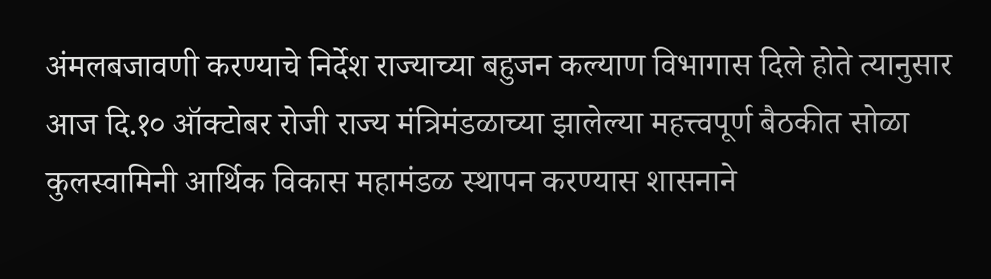अंमलबजावणी करण्याचे निर्देश राज्याच्या बहुजन कल्याण विभागास दिले होते त्यानुसार आज दि.१० ऑक्टोबर रोजी राज्य मंत्रिमंडळाच्या झालेल्या महत्त्वपूर्ण बैठकीत सोळा कुलस्वामिनी आर्थिक विकास महामंडळ स्थापन करण्यास शासनाने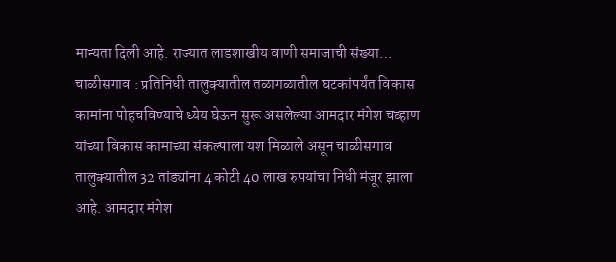मान्यता दिली आहे. राज्यात लाडशाखीय वाणी समाजाची संख्या…
चाळीसगाव : प्रतिनिधी तालुक्यातील तळागळातील घटकांपर्यंत विकास कामांना पोहचविण्याचे ध्येय घेऊन सुरू असलेल्या आमदार मंगेश चव्हाण यांच्या विकास कामाच्या संकल्पाला यश मिळाले असून चाळीसगाव तालुक्यातील 32 तांड्यांना 4 कोटी 40 लाख रुपयांचा निधी मंजूर झाला आहे. आमदार मंगेश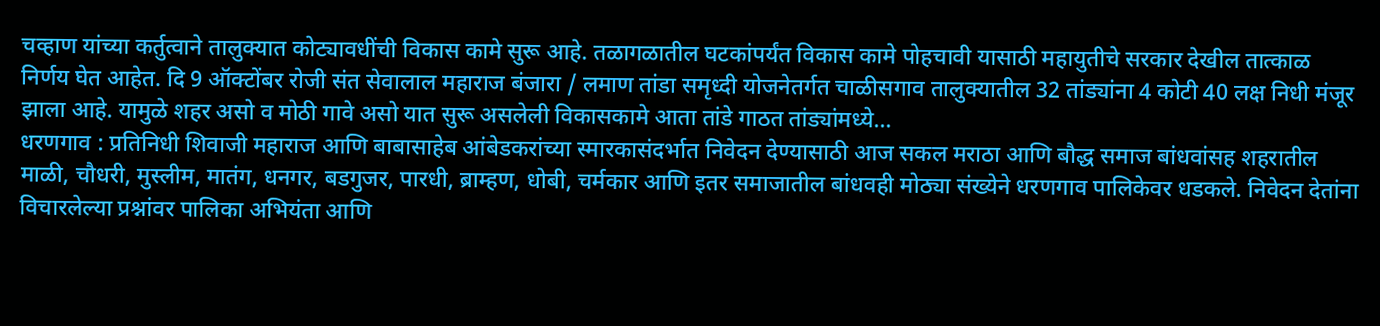चव्हाण यांच्या कर्तुत्वाने तालुक्यात कोट्यावधींची विकास कामे सुरू आहे. तळागळातील घटकांपर्यंत विकास कामे पोहचावी यासाठी महायुतीचे सरकार देखील तात्काळ निर्णय घेत आहेत. दि 9 ऑक्टोंबर रोजी संत सेवालाल महाराज बंजारा / लमाण तांडा समृध्दी योजनेतर्गत चाळीसगाव तालुक्यातील 32 तांड्यांना 4 कोटी 40 लक्ष निधी मंजूर झाला आहे. यामुळे शहर असो व मोठी गावे असो यात सुरू असलेली विकासकामे आता तांडे गाठत तांड्यांमध्ये…
धरणगाव : प्रतिनिधी शिवाजी महाराज आणि बाबासाहेब आंबेडकरांच्या स्मारकासंदर्भात निवेदन देण्यासाठी आज सकल मराठा आणि बौद्ध समाज बांधवांसह शहरातील माळी, चौधरी, मुस्लीम, मातंग, धनगर, बडगुजर, पारधी, ब्राम्हण, धोबी, चर्मकार आणि इतर समाजातील बांधवही मोठ्या संख्येने धरणगाव पालिकेवर धडकले. निवेदन देतांना विचारलेल्या प्रश्नांवर पालिका अभियंता आणि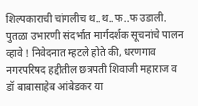शिल्पकाराची चांगलीच थ..थ..फ..फ उडाली. पुतळा उभारणी संदर्भात मार्गदर्शक सूचनांचे पालन व्हावे ! निवेदनात म्हटले होते की, धरणगाव नगरपरिषद हद्दीतील छत्रपती शिवाजी महाराज व डॉ बाबासाहेब आंबेडकर या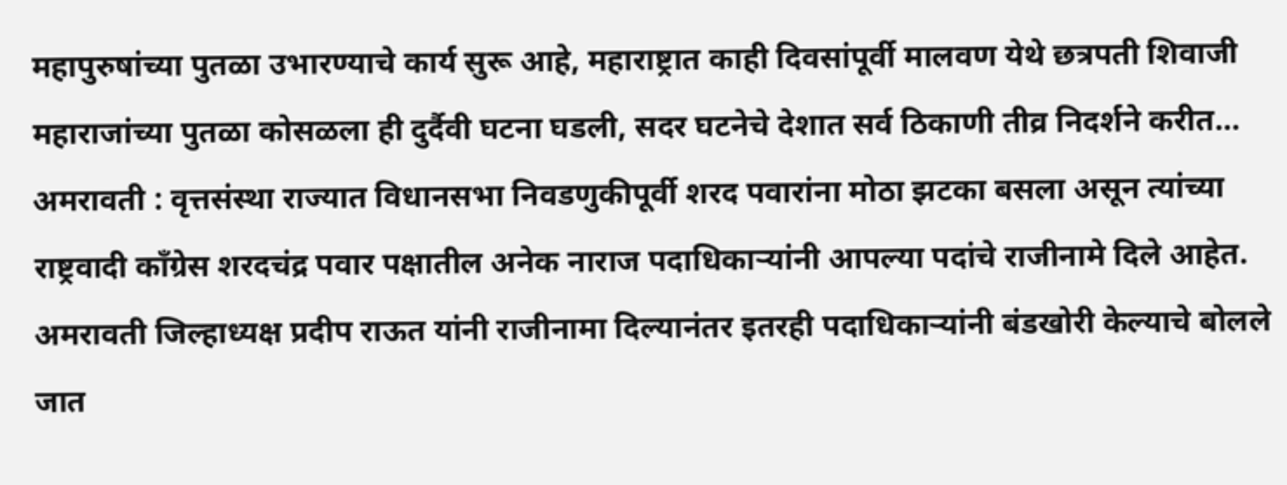महापुरुषांच्या पुतळा उभारण्याचे कार्य सुरू आहे, महाराष्ट्रात काही दिवसांपूर्वी मालवण येथे छत्रपती शिवाजी महाराजांच्या पुतळा कोसळला ही दुर्दैवी घटना घडली, सदर घटनेचे देशात सर्व ठिकाणी तीव्र निदर्शने करीत…
अमरावती : वृत्तसंस्था राज्यात विधानसभा निवडणुकीपूर्वी शरद पवारांना मोठा झटका बसला असून त्यांच्या राष्ट्रवादी काँग्रेस शरदचंद्र पवार पक्षातील अनेक नाराज पदाधिकाऱ्यांनी आपल्या पदांचे राजीनामे दिले आहेत. अमरावती जिल्हाध्यक्ष प्रदीप राऊत यांनी राजीनामा दिल्यानंतर इतरही पदाधिकाऱ्यांनी बंडखोरी केल्याचे बोलले जात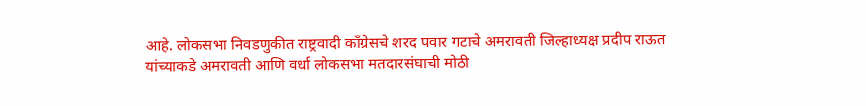आहे. लोकसभा निवडणुकीत राष्ट्रवादी काँग्रेसचे शरद पवार गटाचे अमरावती जिल्हाध्यक्ष प्रदीप राऊत यांच्याकडे अमरावती आणि वर्धा लोकसभा मतदारसंघाची मोठी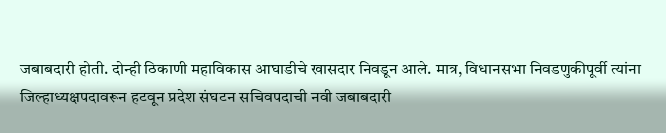जबाबदारी होती. दोन्ही ठिकाणी महाविकास आघाडीचे खासदार निवडून आले. मात्र, विधानसभा निवडणुकीपूर्वी त्यांना जिल्हाध्यक्षपदावरून हटवून प्रदेश संघटन सचिवपदाची नवी जबाबदारी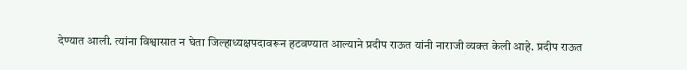देण्यात आली. त्यांना विश्वासात न घेता जिल्हाध्यक्षपदावरून हटवण्यात आल्याने प्रदीप राऊत यांनी नाराजी व्यक्त केली आहे. प्रदीप राऊत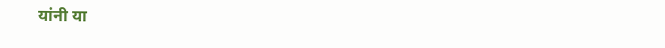यांनी या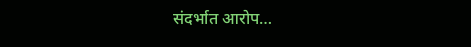संदर्भात आरोप…